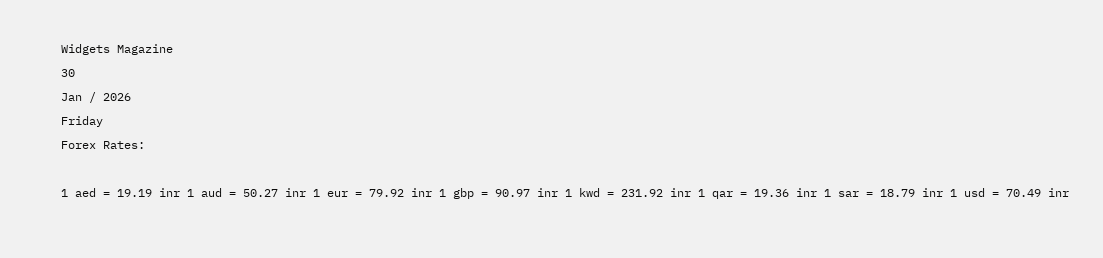Widgets Magazine
30
Jan / 2026
Friday
Forex Rates:

1 aed = 19.19 inr 1 aud = 50.27 inr 1 eur = 79.92 inr 1 gbp = 90.97 inr 1 kwd = 231.92 inr 1 qar = 19.36 inr 1 sar = 18.79 inr 1 usd = 70.49 inr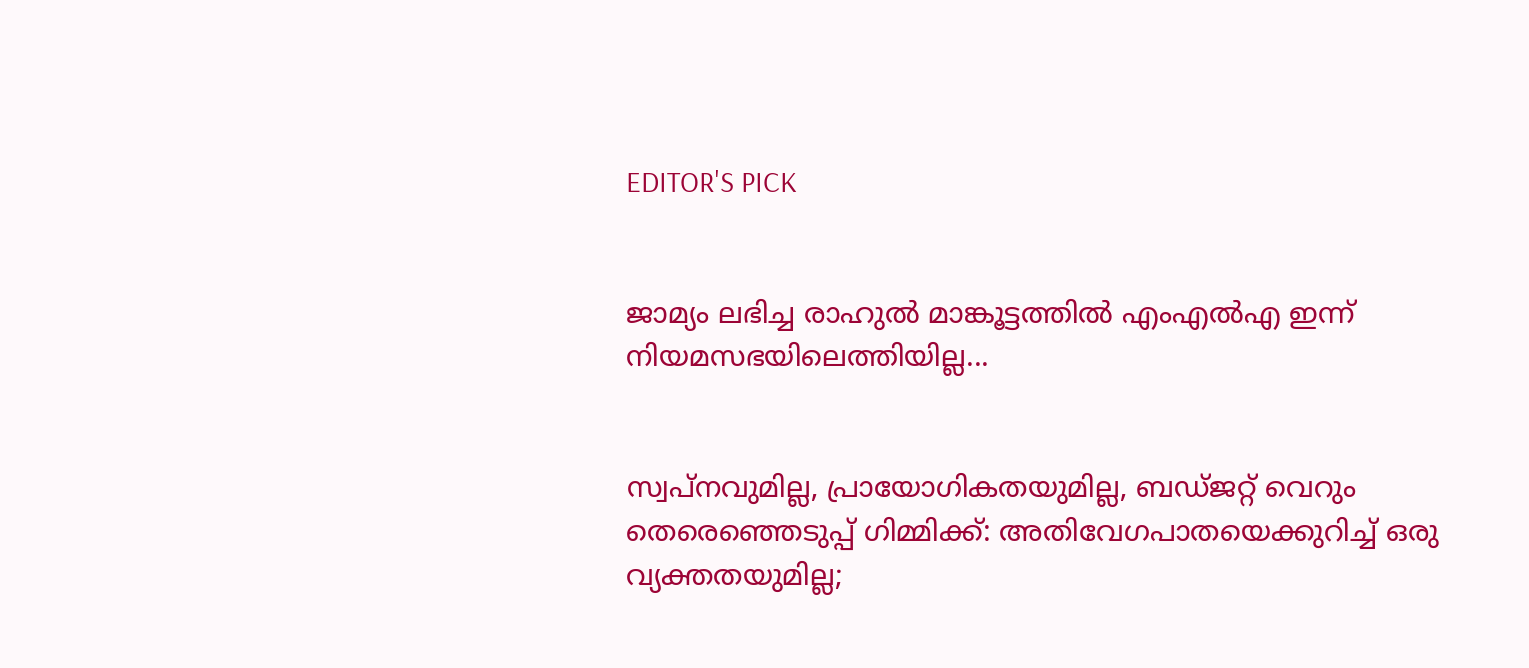EDITOR'S PICK


ജാമ്യം ലഭിച്ച രാഹുല്‍ മാങ്കൂട്ടത്തില്‍ എംഎല്‍എ ഇന്ന് നിയമസഭയിലെത്തിയില്ല...


സ്വപ്‌നവുമില്ല, പ്രായോഗികതയുമില്ല, ബഡ്ജറ്റ് വെറും തെരെഞ്ഞെടുപ്പ് ഗിമ്മിക്ക്: അതിവേഗപാതയെക്കുറിച്ച് ഒരു വ്യക്തതയുമില്ല;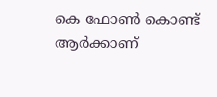കെ ഫോണ്‍ കൊണ്ട് ആര്‍ക്കാണ്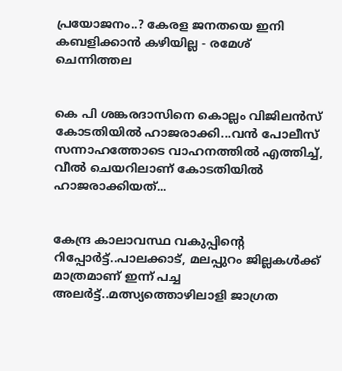പ്രയോജനം..? കേരള ജനതയെ ഇനി കബളിക്കാന്‍ കഴിയില്ല - രമേശ് ചെന്നിത്തല


കെ പി ശങ്കരദാസിനെ കൊല്ലം വിജിലൻസ് കോടതിയിൽ ഹാജരാക്കി...വൻ പോലീസ് സന്നാഹത്തോടെ വാഹനത്തിൽ എത്തിച്ച്, വീൽ ചെയറിലാണ് കോടതിയിൽ ഹാജരാക്കിയത്...


കേന്ദ്ര കാലാവസ്ഥ വകുപ്പിൻ്റെ റിപ്പോർട്ട്..പാലക്കാട്, മലപ്പുറം ജില്ലകൾക്ക് മാത്രമാണ് ഇന്ന് പച്ച അലർട്ട്..മത്സ്യത്തൊഴിലാളി ജാഗ്രത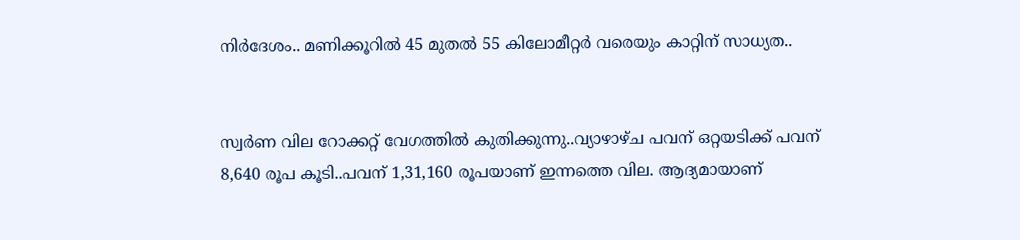നിർദേശം.. മണിക്കൂറിൽ 45 മുതൽ 55 കിലോമീറ്റർ വരെയും കാറ്റിന് സാധ്യത..


സ്വര്‍ണ വില റോക്കറ്റ് വേഗത്തില്‍ കുതിക്കുന്നു..വ്യാഴാഴ്ച പവന് ഒറ്റയടിക്ക് പവന് 8,640 രൂപ കൂടി..പവന് 1,31,160 രൂപയാണ് ഇന്നത്തെ വില. ആദ്യമായാണ്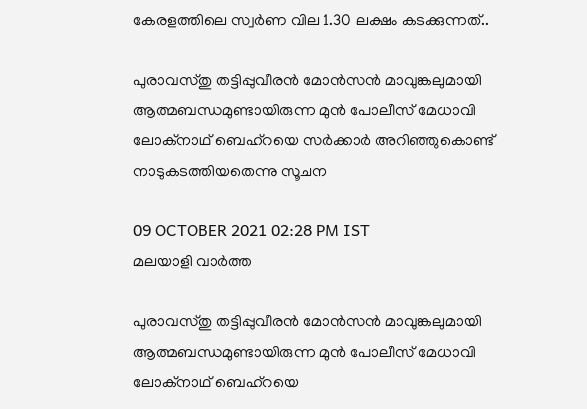കേരളത്തിലെ സ്വര്‍ണ വില 1.30 ലക്ഷം കടക്കുന്നത്..

പുരാവസ്തു തട്ടിപ്പുവീരന്‍ മോന്‍സന്‍ മാവുങ്കലുമായി ആത്മബന്ധമുണ്ടായിരുന്ന മുന്‍ പോലീസ് മേധാവി ലോക്നാഥ് ബെഹ്റയെ സര്‍ക്കാര്‍ അറിഞ്ഞുകൊണ്ട് നാടുകടത്തിയതെന്നു സൂചന

09 OCTOBER 2021 02:28 PM IST
മലയാളി വാര്‍ത്ത

പുരാവസ്തു തട്ടിപ്പുവീരന്‍ മോന്‍സന്‍ മാവുങ്കലുമായി ആത്മബന്ധമുണ്ടായിരുന്ന മുന്‍ പോലീസ് മേധാവി ലോക്നാഥ് ബെഹ്റയെ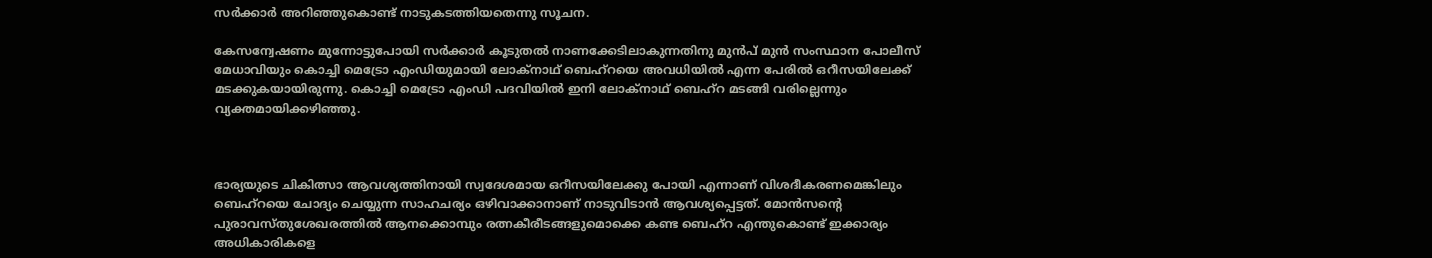സര്‍ക്കാര്‍ അറിഞ്ഞുകൊണ്ട് നാടുകടത്തിയതെന്നു സൂചന.

കേസന്വേഷണം മുന്നോട്ടുപോയി സര്‍ക്കാര്‍ കൂടുതല്‍ നാണക്കേടിലാകുന്നതിനു മുന്‍പ് മുന്‍ സംസ്ഥാന പോലീസ് മേധാവിയും കൊച്ചി മെട്രോ എംഡിയുമായി ലോക്നാഥ് ബെഹ്റയെ അവധിയില്‍ എന്ന പേരില്‍ ഒറീസയിലേക്ക് മടക്കുകയായിരുന്നു. കൊച്ചി മെട്രോ എംഡി പദവിയില്‍ ഇനി ലോക്നാഥ് ബെഹ്റ മടങ്ങി വരില്ലെന്നും വ്യക്തമായിക്കഴിഞ്ഞു.



ഭാര്യയുടെ ചികിത്സാ ആവശ്യത്തിനായി സ്വദേശമായ ഒറീസയിലേക്കു പോയി എന്നാണ് വിശദീകരണമെങ്കിലും ബെഹ്റയെ ചോദ്യം ചെയ്യുന്ന സാഹചര്യം ഒഴിവാക്കാനാണ് നാടുവിടാന്‍ ആവശ്യപ്പെട്ടത്. മോന്‍സന്റെ പുരാവസ്തുശേഖരത്തില്‍ ആനക്കൊമ്പും രത്നകീരീടങ്ങളുമൊക്കെ കണ്ട ബെഹ്റ എന്തുകൊണ്ട് ഇക്കാര്യം അധികാരികളെ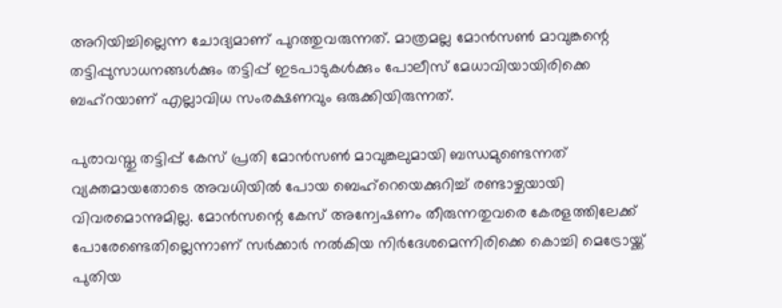അറിയിച്ചില്ലെന്ന ചോദ്യമാണ് പുറത്തുവരുന്നത്. മാത്രമല്ല മോന്‍സണ്‍ മാവുങ്കന്റെ തട്ടിപ്പുസാധനങ്ങള്‍ക്കും തട്ടിപ്പ് ഇടപാടുകള്‍ക്കും പോലീസ് മേധാവിയായിരിക്കെ ബഹ്റയാണ് എല്ലാവിധ സംരക്ഷണവും ഒരുക്കിയിരുന്നത്.

പുരാവസ്തു തട്ടിപ്പ് കേസ് പ്രതി മോന്‍സണ്‍ മാവുങ്കലുമായി ബന്ധമുണ്ടെന്നത് വ്യക്തമായതോടെ അവധിയില്‍ പോയ ബെഹ്റെയെക്കുറിച്ച് രണ്ടാഴ്ചയായി വിവരമൊന്നുമില്ല. മോന്‍സന്റെ കേസ് അന്വേഷണം തീരുന്നതുവരെ കേരളത്തിലേക്ക് പോരേണ്ടെതില്ലെന്നാണ് സര്‍ക്കാര്‍ നല്‍കിയ നിര്‍ദേശമെന്നിരിക്കെ കൊച്ചി മെട്രോയ്ക്ക് പുതിയ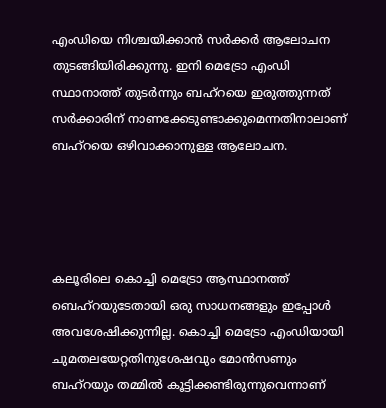എംഡിയെ നിശ്ചയിക്കാന്‍ സര്‍ക്കര്‍ ആലോചന തുടങ്ങിയിരിക്കുന്നു. ഇനി മെട്രോ എംഡി സ്ഥാനാത്ത് തുടര്‍ന്നും ബഹ്റയെ ഇരുത്തുന്നത് സര്‍ക്കാരിന് നാണക്കേടുണ്ടാക്കുമെന്നതിനാലാണ് ബഹ്റയെ ഒഴിവാക്കാനുള്ള ആലോചന.




കലൂരിലെ കൊച്ചി മെട്രോ ആസ്ഥാനത്ത് ബെഹ്റയുടേതായി ഒരു സാധനങ്ങളും ഇപ്പോള്‍ അവശേഷിക്കുന്നില്ല. കൊച്ചി മെട്രോ എംഡിയായി ചുമതലയേറ്റതിനുശേഷവും മോന്‍സണും ബഹ്റയും തമ്മില്‍ കൂട്ടിക്കണ്ടിരുന്നുവെന്നാണ്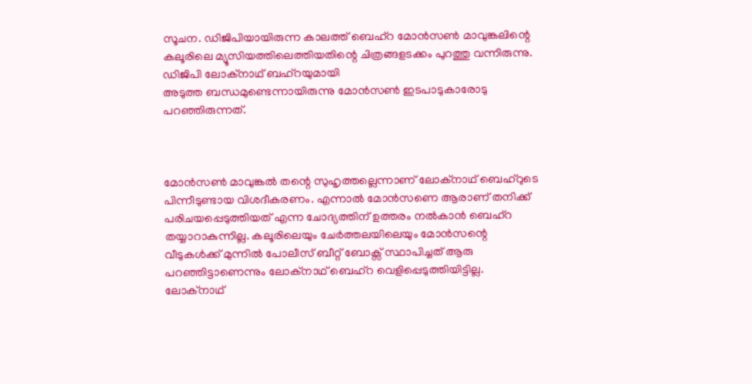സൂചന. ഡിജിപിയായിരുന്ന കാലത്ത് ബെഹ്റ മോന്‍സണ്‍ മാവുങ്കലിന്റെ കലൂരിലെ മ്യൂസിയത്തിലെത്തിയതിന്റെ ചിത്രങ്ങളടക്കം പുറത്തു വന്നിരുന്നു. ഡിജിപി ലോക്നാഥ് ബഹ്റയുമായി
അടുത്ത ബന്ധമുണ്ടെന്നായിരുന്നു മോന്‍സണ്‍ ഇടപാടുകാരോടു പറഞ്ഞിരുന്നത്.



മോന്‍സണ്‍ മാവുങ്കല്‍ തന്റെ സുഹൃത്തല്ലെന്നാണ് ലോക്നാഥ് ബെഹ്റുടെ പിന്നീടുണ്ടായ വിശദീകരണം. എന്നാല്‍ മോന്‍സണെ ആരാണ് തനിക്ക് പരിചയപ്പെടുത്തിയത് എന്ന ചോദ്യത്തിന് ഉത്തരം നല്‍കാന്‍ ബെഹ്റ തയ്യാറാകുന്നില്ല. കലൂരിലെയും ചേര്‍ത്തലയിലെയും മോന്‍സന്റെ വീടുകള്‍ക്ക് മുന്നില്‍ പോലീസ് ബീറ്റ് ബോക്സ് സ്ഥാപിച്ചത് ആരു പറഞ്ഞിട്ടാണെന്നും ലോക്നാഥ് ബെഹ്റ വെളിപ്പെടുത്തിയിട്ടില്ല. ലോക്നാഥ്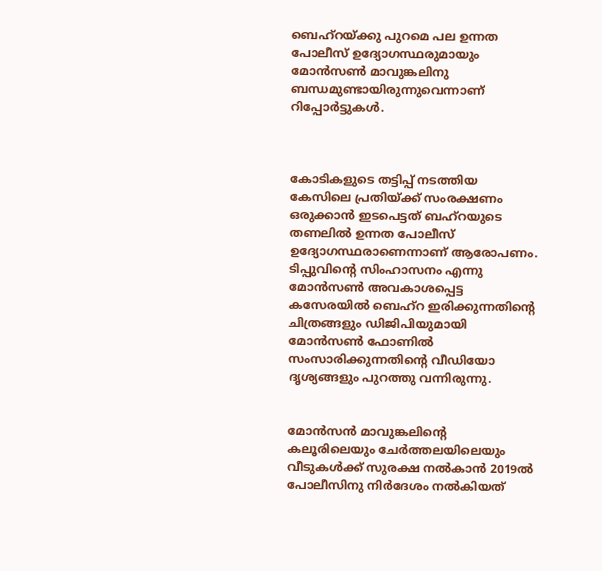ബെഹ്റയ്ക്കു പുറമെ പല ഉന്നത പോലീസ് ഉദ്യോഗസ്ഥരുമായും മോന്‍സണ്‍ മാവുങ്കലിനു ബന്ധമുണ്ടായിരുന്നുവെന്നാണ് റിപ്പോര്‍ട്ടുകള്‍.



കോടികളുടെ തട്ടിപ്പ് നടത്തിയ കേസിലെ പ്രതിയ്ക്ക് സംരക്ഷണം ഒരുക്കാന്‍ ഇടപെട്ടത് ബഹ്റയുടെ തണലില്‍ ഉന്നത പോലീസ് ഉദ്യോഗസ്ഥരാണെന്നാണ് ആരോപണം. ടിപ്പുവിന്റെ സിംഹാസനം എന്നു മോന്‍സണ്‍ അവകാശപ്പെട്ട കസേരയില്‍ ബെഹ്റ ഇരിക്കുന്നതിന്റെ ചിത്രങ്ങളും ഡിജിപിയുമായി മോന്‍സണ്‍ ഫോണില്‍ സംസാരിക്കുന്നതിന്റെ വീഡിയോ ദൃശ്യങ്ങളും പുറത്തു വന്നിരുന്നു.


മോന്‍സന്‍ മാവുങ്കലിന്റെ കലൂരിലെയും ചേര്‍ത്തലയിലെയും വീടുകള്‍ക്ക് സുരക്ഷ നല്‍കാന്‍ 2019ല്‍ പോലീസിനു നിര്‍ദേശം നല്‍കിയത്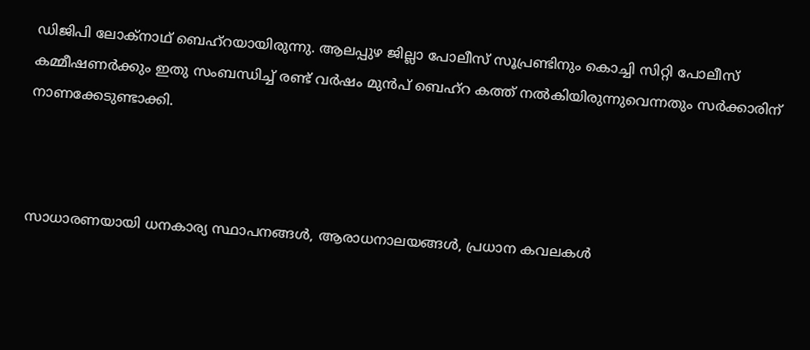ഡിജിപി ലോക്നാഥ് ബെഹ്റയായിരുന്നു. ആലപ്പുഴ ജില്ലാ പോലീസ് സൂപ്രണ്ടിനും കൊച്ചി സിറ്റി പോലീസ് കമ്മീഷണര്‍ക്കും ഇതു സംബന്ധിച്ച് രണ്ട് വര്‍ഷം മുന്‍പ് ബെഹ്റ കത്ത് നല്‍കിയിരുന്നുവെന്നതും സര്‍ക്കാരിന് നാണക്കേടുണ്ടാക്കി.



സാധാരണയായി ധനകാര്യ സ്ഥാപനങ്ങള്‍, ആരാധനാലയങ്ങള്‍, പ്രധാന കവലകള്‍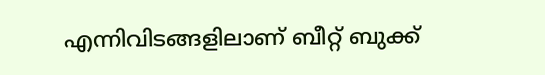എന്നിവിടങ്ങളിലാണ് ബീറ്റ് ബുക്ക്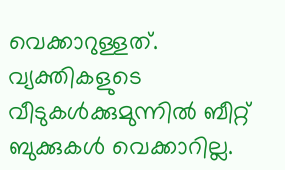വെക്കാറുള്ളത്. വ്യക്തികളുടെ വീടുകള്‍ക്കുമുന്നില്‍ ബീറ്റ് ബുക്കുകള്‍ വെക്കാറില്ല.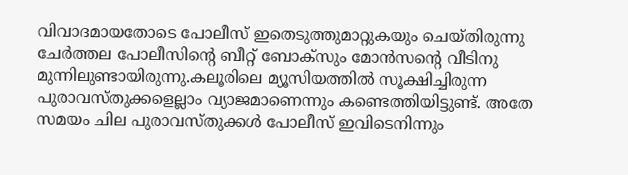വിവാദമായതോടെ പോലീസ് ഇതെടുത്തുമാറ്റുകയും ചെയ്തിരുന്നു ചേര്‍ത്തല പോലീസിന്റെ ബീറ്റ് ബോക്സും മോന്‍സന്റെ വീടിനു മുന്നിലുണ്ടായിരുന്നു.കലൂരിലെ മ്യൂസിയത്തില്‍ സൂക്ഷിച്ചിരുന്ന പുരാവസ്തുക്കളെല്ലാം വ്യാജമാണെന്നും കണ്ടെത്തിയിട്ടുണ്ട്. അതേ സമയം ചില പുരാവസ്തുക്കള്‍ പോലീസ് ഇവിടെനിന്നും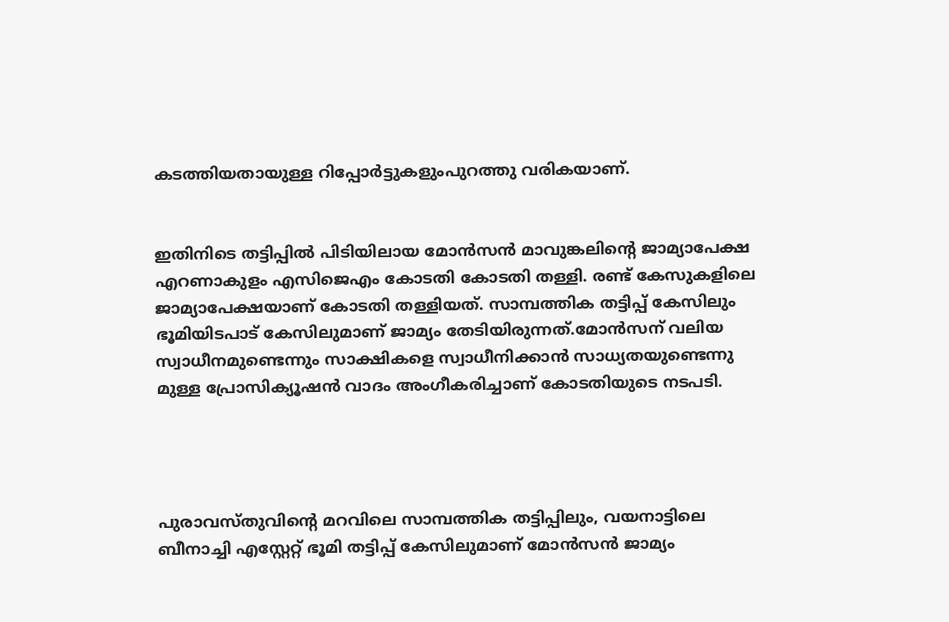കടത്തിയതായുള്ള റിപ്പോര്‍ട്ടുകളുംപുറത്തു വരികയാണ്.


ഇതിനിടെ തട്ടിപ്പില്‍ പിടിയിലായ മോന്‍സന്‍ മാവുങ്കലിന്റെ ജാമ്യാപേക്ഷ എറണാകുളം എസിജെഎം കോടതി കോടതി തള്ളി. രണ്ട് കേസുകളിലെ ജാമ്യാപേക്ഷയാണ് കോടതി തള്ളിയത്. സാമ്പത്തിക തട്ടിപ്പ് കേസിലും ഭൂമിയിടപാട് കേസിലുമാണ് ജാമ്യം തേടിയിരുന്നത്.മോന്‍സന് വലിയ സ്വാധീനമുണ്ടെന്നും സാക്ഷികളെ സ്വാധീനിക്കാന്‍ സാധ്യതയുണ്ടെന്നു മുള്ള പ്രോസിക്യൂഷന്‍ വാദം അംഗീകരിച്ചാണ് കോടതിയുടെ നടപടി.




പുരാവസ്തുവിന്റെ മറവിലെ സാമ്പത്തിക തട്ടിപ്പിലും, വയനാട്ടിലെ ബീനാച്ചി എസ്റ്റേറ്റ് ഭൂമി തട്ടിപ്പ് കേസിലുമാണ് മോന്‍സന്‍ ജാമ്യം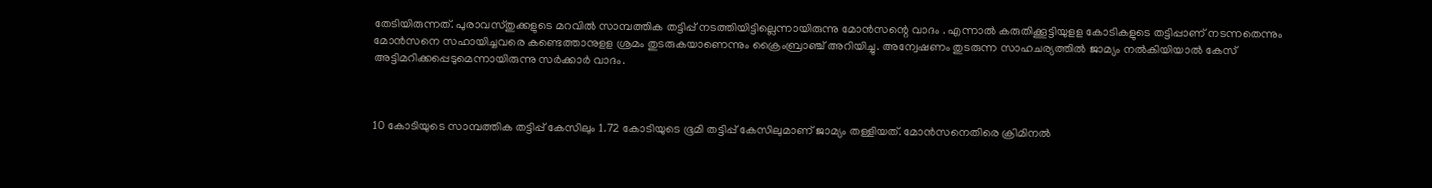തേടിയിരുന്നത്. പുരാവസ്തുക്കളുടെ മറവില്‍ സാമ്പത്തിക തട്ടിപ്പ് നടത്തിയിട്ടില്ലെന്നായിരുന്നു മോന്‍സന്റെ വാദം . എന്നാല്‍ കരുതിക്കൂട്ടിയുളള കോടികളുടെ തട്ടിപ്പാണ് നടന്നതെന്നും മോന്‍സനെ സഹായിച്ചവരെ കണ്ടെത്താനുളള ശ്രമം തുടരുകയാണെന്നും ക്രൈംബ്രാഞ്ച് അറിയിച്ചു. അന്വേഷണം തുടരുന്ന സാഹചര്യത്തില്‍ ജാമ്യം നല്‍കിയിയാല്‍ കേസ് അട്ടിമറിക്കപ്പെടുമെന്നായിരുന്നു സര്‍ക്കാര്‍ വാദം.



10 കോടിയുടെ സാമ്പത്തിക തട്ടിപ്പ് കേസിലും 1.72 കോടിയുടെ ഭൂമി തട്ടിപ്പ് കേസിലുമാണ് ജാമ്യം തള്ളിയത്. മോന്‍സനെതിരെ ക്രിമിനല്‍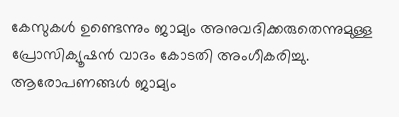കേസുകള്‍ ഉണ്ടെന്നും ജാമ്യം അനുവദിക്കരുതെന്നുമുള്ള പ്രോസിക്യൂഷന്‍ വാദം കോടതി അംഗീകരിച്ചു. ആരോപണങ്ങള്‍ ജാമ്യം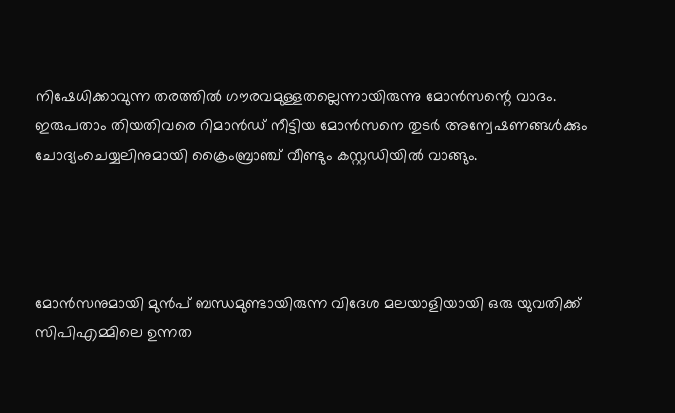നിഷേധിക്കാവുന്ന തരത്തില്‍ ഗൗരവമുള്ളതല്ലെന്നായിരുന്നു മോന്‍സന്റെ വാദം. ഇരുപതാം തിയതിവരെ റിമാന്‍ഡ് നീട്ടിയ മോന്‍സനെ തുടര്‍ അന്വേഷണങ്ങള്‍ക്കും ചോദ്യംചെയ്യലിനുമായി ക്രൈംബ്രാഞ്ച് വീണ്ടും കസ്റ്റഡിയില്‍ വാങ്ങും.




മോന്‍സനുമായി മുന്‍പ് ബന്ധമുണ്ടായിരുന്ന വിദേശ മലയാളിയായി ഒരു യുവതിക്ക് സിപിഎമ്മിലെ ഉന്നത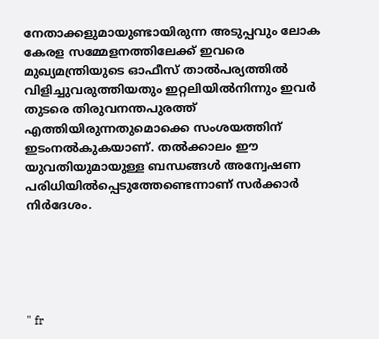നേതാക്കളുമായുണ്ടായിരുന്ന അടുപ്പവും ലോക കേരള സമ്മേളനത്തിലേക്ക് ഇവരെ മുഖ്യമന്ത്രിയുടെ ഓഫീസ് താല്‍പര്യത്തില്‍ വിളിച്ചുവരുത്തിയതും ഇറ്റലിയില്‍നിന്നും ഇവര്‍ തുടരെ തിരുവനന്തപുരത്ത് എത്തിയിരുന്നതുമൊക്കെ സംശയത്തിന് ഇടംനല്‍കുകയാണ്. തല്‍ക്കാലം ഈ യുവതിയുമായുള്ള ബന്ധങ്ങള്‍ അന്വേഷണ പരിധിയില്‍പ്പെടുത്തേണ്ടെന്നാണ് സര്‍ക്കാര്‍ നിര്‍ദേശം.





" fr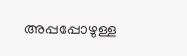അപ്പപ്പോഴുള്ള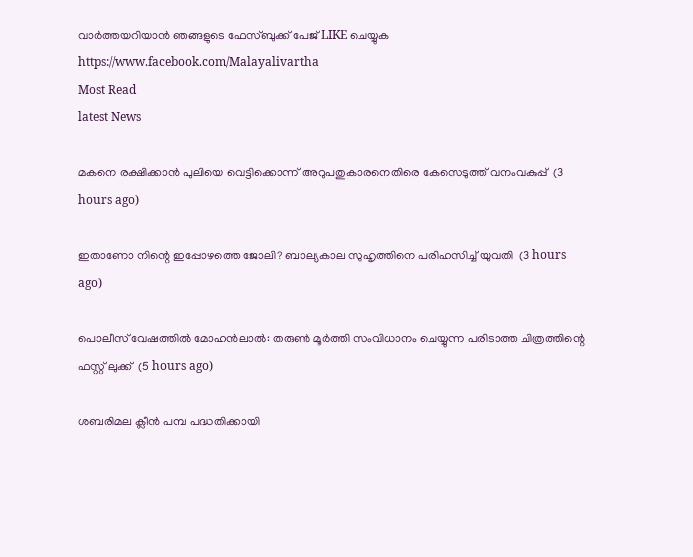വാര്‍ത്തയറിയാന്‍ ഞങ്ങളുടെ ഫേസ്‌ബുക്ക്‌ പേജ് LIKE ചെയ്യുക
https://www.facebook.com/Malayalivartha
Most Read
latest News

മകനെ രക്ഷിക്കാന്‍ പുലിയെ വെട്ടിക്കൊന്ന് അറുപതുകാരനെതിരെ കേസെടുത്ത് വനംവകുപ്പ്  (3 hours ago)

ഇതാണോ നിന്റെ ഇപ്പോഴത്തെ ജോലി? ബാല്യകാല സുഹൃത്തിനെ പരിഹസിച്ച് യുവതി  (3 hours ago)

പൊലീസ് വേഷത്തില്‍ മോഹന്‍ലാല്‍: തരുണ്‍ മൂര്‍ത്തി സംവിധാനം ചെയ്യുന്ന പരിടാത്ത ചിത്രത്തിന്റെ ഫസ്റ്റ് ലുക്ക്  (5 hours ago)

ശബരിമല ക്ലീന്‍ പമ്പ പദ്ധതിക്കായി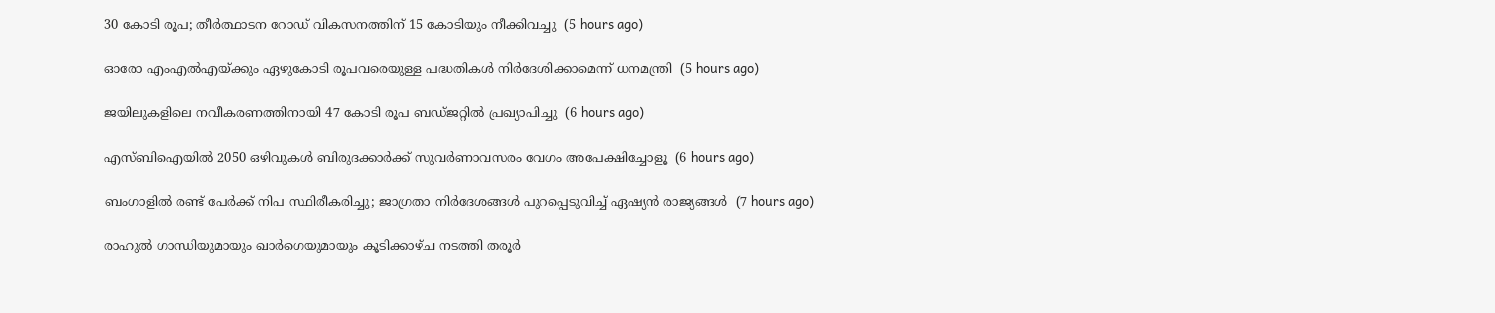30 കോടി രൂപ; തീര്‍ത്ഥാടന റോഡ് വികസനത്തിന് 15 കോടിയും നീക്കിവച്ചു  (5 hours ago)

ഓരോ എംഎല്‍എയ്ക്കും ഏഴുകോടി രൂപവരെയുള്ള പദ്ധതികള്‍ നിര്‍ദേശിക്കാമെന്ന് ധനമന്ത്രി  (5 hours ago)

ജയിലുകളിലെ നവീകരണത്തിനായി 47 കോടി രൂപ ബഡ്ജറ്റില്‍ പ്രഖ്യാപിച്ചു  (6 hours ago)

എസ്ബിഐയില്‍ 2050 ഒഴിവുകള്‍ ബിരുദക്കാര്‍ക്ക് സുവര്‍ണാവസരം വേഗം അപേക്ഷിച്ചോളൂ  (6 hours ago)

ബംഗാളില്‍ രണ്ട് പേര്‍ക്ക് നിപ സ്ഥിരീകരിച്ചു; ജാഗ്രതാ നിര്‍ദേശങ്ങള്‍ പുറപ്പെടുവിച്ച് ഏഷ്യന്‍ രാജ്യങ്ങള്‍  (7 hours ago)

രാഹുല്‍ ഗാന്ധിയുമായും ഖാര്‍ഗെയുമായും കൂടിക്കാഴ്ച നടത്തി തരൂര്‍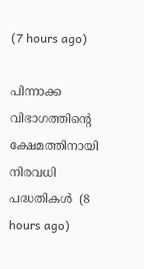(7 hours ago)

പിന്നാക്ക വിഭാഗത്തിന്റെ ക്ഷേമത്തിനായി നിരവധി പദ്ധതികള്‍  (8 hours ago)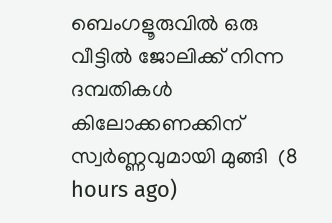ബെംഗളൂരുവില്‍ ഒരു വീട്ടില്‍ ജോലിക്ക് നിന്ന ദമ്പതികള്‍ കിലോക്കണക്കിന് സ്വര്‍ണ്ണവുമായി മുങ്ങി  (8 hours ago)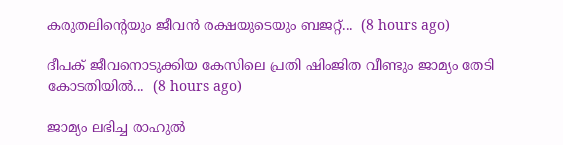കരുതലിന്റെയും ജീവൻ രക്ഷയുടെയും ബജറ്റ്...  (8 hours ago)

ദീപക് ജീവനൊടുക്കിയ കേസിലെ പ്രതി ഷിംജിത വീണ്ടും ജാമ്യം തേടി കോടതിയിൽ...  (8 hours ago)

ജാമ്യം ലഭിച്ച രാഹുല്‍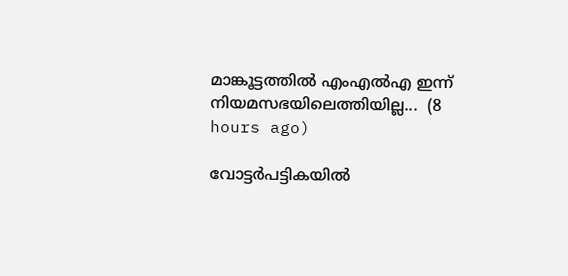മാങ്കൂട്ടത്തില്‍ എംഎല്‍എ ഇന്ന് നിയമസഭയിലെത്തിയില്ല...  (8 hours ago)

വോട്ടര്‍പട്ടികയില്‍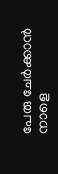പേരു ചേര്‍ക്കാന്‍ നാളെ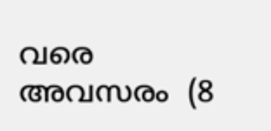വരെ അവസരം  (8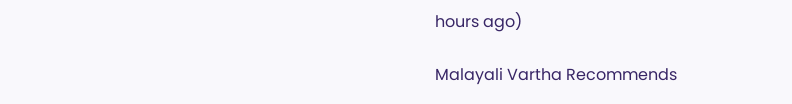hours ago)

Malayali Vartha Recommends